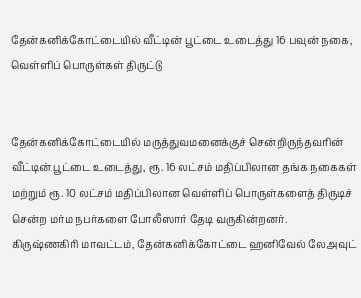தேன்கனிக்கோட்டையில் வீட்டின் பூட்டை உடைத்து 16 பவுன் நகை, வெள்ளிப் பொருள்கள் திருட்டு


தேன்கனிக்கோட்டையில் மருத்துவமனைக்குச் சென்றிருந்தவரின் வீட்டின் பூட்டை உடைத்து, ரூ. 16 லட்சம் மதிப்பிலான தங்க நகைகள் மற்றும் ரூ. 10 லட்சம் மதிப்பிலான வெள்ளிப் பொருள்களைத் திருடிச் சென்ற மர்ம நபர்களை போலீஸார் தேடி வருகின்றனர்.
கிருஷ்ணகிரி மாவட்டம், தேன்கனிக்கோட்டை ஹனிவேல் லேஅவுட்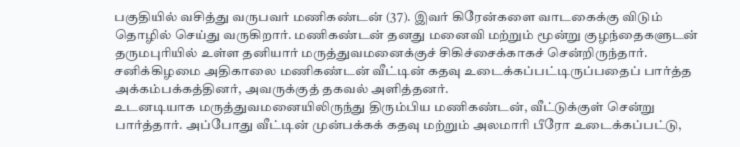பகுதியில் வசித்து வருபவர் மணிகண்டன் (37). இவர் கிரேன்களை வாடகைக்கு விடும் தொழில் செய்து வருகிறார். மணிகண்டன் தனது மனைவி மற்றும் மூன்று குழந்தைகளுடன் தருமபுரியில் உள்ள தனியார் மருத்துவமனைக்குச் சிகிச்சைக்காகச் சென்றிருந்தார். சனிக்கிழமை அதிகாலை மணிகண்டன் வீட்டின் கதவு உடைக்கப்பட்டிருப்பதைப் பார்த்த அக்கம்பக்கத்தினர், அவருக்குத் தகவல் அளித்தனர்.
உடனடியாக மருத்துவமனையிலிருந்து திரும்பிய மணிகண்டன், வீட்டுக்குள் சென்று பார்த்தார். அப்போது வீட்டின் முன்பக்கக் கதவு மற்றும் அலமாரி பீரோ உடைக்கப்பட்டு,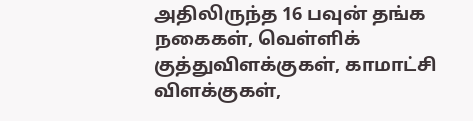அதிலிருந்த 16 பவுன் தங்க நகைகள், வெள்ளிக் குத்துவிளக்குகள், காமாட்சி விளக்குகள்,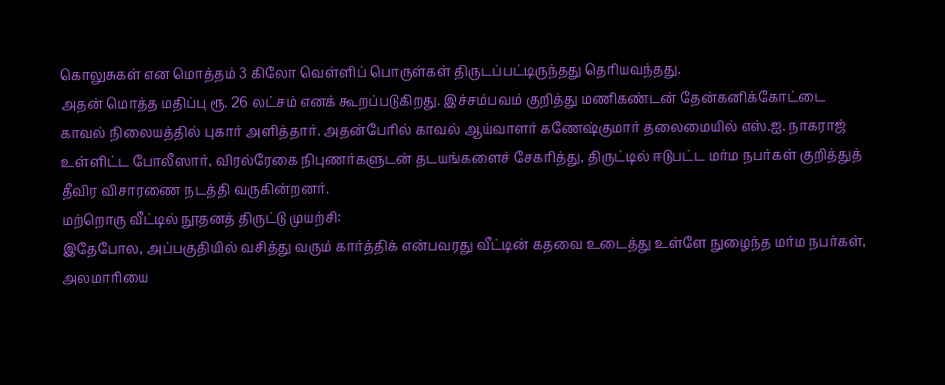கொலுசுகள் என மொத்தம் 3 கிலோ வெள்ளிப் பொருள்கள் திருடப்பட்டிருந்தது தெரியவந்தது.
அதன் மொத்த மதிப்பு ரூ. 26 லட்சம் எனக் கூறப்படுகிறது. இச்சம்பவம் குறித்து மணிகண்டன் தேன்கனிக்கோட்டை காவல் நிலையத்தில் புகார் அளித்தார். அதன்பேரில் காவல் ஆய்வாளர் கணேஷ்குமார் தலைமையில் எஸ்.ஐ. நாகராஜ் உள்ளிட்ட போலீஸார், விரல்ரேகை நிபுணர்களுடன் தடயங்களைச் சேகரித்து, திருட்டில் ஈடுபட்ட மர்ம நபர்கள் குறித்துத் தீவிர விசாரணை நடத்தி வருகின்றனர்.
மற்றொரு வீட்டில் நூதனத் திருட்டு முயற்சி:
இதேபோல, அப்பகுதியில் வசித்து வரும் கார்த்திக் என்பவரது வீட்டின் கதவை உடைத்து உள்ளே நுழைந்த மர்ம நபர்கள், அலமாரியை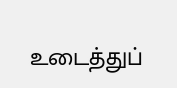உடைத்துப்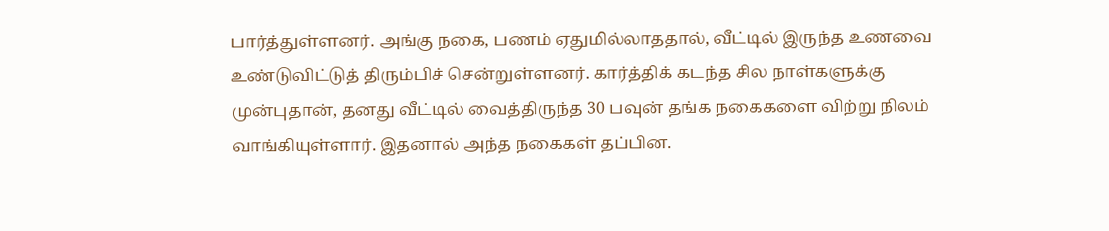பார்த்துள்ளனர். அங்கு நகை, பணம் ஏதுமில்லாததால், வீட்டில் இருந்த உணவை உண்டுவிட்டுத் திரும்பிச் சென்றுள்ளனர். கார்த்திக் கடந்த சில நாள்களுக்கு முன்புதான், தனது வீட்டில் வைத்திருந்த 30 பவுன் தங்க நகைகளை விற்று நிலம் வாங்கியுள்ளார். இதனால் அந்த நகைகள் தப்பின.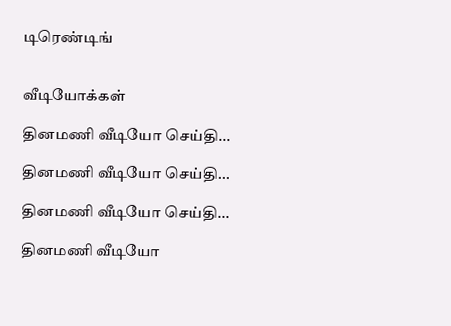டிரெண்டிங்


வீடியோக்கள்

தினமணி வீடியோ செய்தி...

தினமணி வீடியோ செய்தி...

தினமணி வீடியோ செய்தி...

தினமணி வீடியோ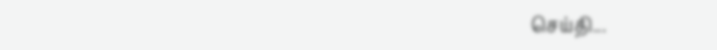செய்தி...